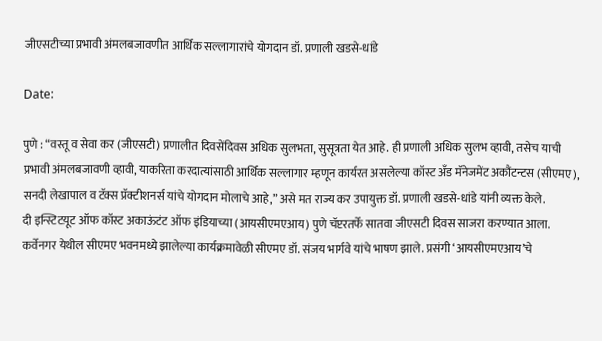जीएसटीच्या प्रभावी अंमलबजावणीत आर्थिक सल्लागारांचे योगदान डॉ. प्रणाली खडसे-धांडे

Date:

पुणे : “वस्तू व सेवा कर (जीएसटी) प्रणालीत दिवसेंदिवस अधिक सुलभता, सुसूत्रता येत आहे. ही प्रणाली अधिक सुलभ व्हावी, तसेच याची प्रभावी अंमलबजावणी व्हावी, याकरिता करदात्यांसाठी आर्थिक सल्लागार म्हणून कार्यरत असलेल्या कॉस्ट अँड मॅनेजमेंट अकौंटन्टस (सीएमए), सनदी लेखापाल व टॅक्स प्रॅक्टीशनर्स यांचे योगदान मोलाचे आहे,” असे मत राज्य कर उपायुक्त डॉ. प्रणाली खडसे-धांडे यांनी व्यक्त केले.
दी इन्स्टिटय़ूट ऑफ कॉस्ट अकाऊंटंट ऑफ इंडियाच्या (आयसीएमएआय) पुणे चॅप्टरतर्फे सातवा जीएसटी दिवस साजरा करण्यात आला. कर्वेनगर येथील सीएमए भवनमध्ये झालेल्या कार्यक्रमावेळी सीएमए डॉ. संजय भार्गवे यांचे भाषण झाले. प्रसंगी ‘आयसीएमएआय’चे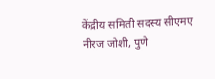केंद्रीय समिती सदस्य सीएमए नीरज जोशी, पुणे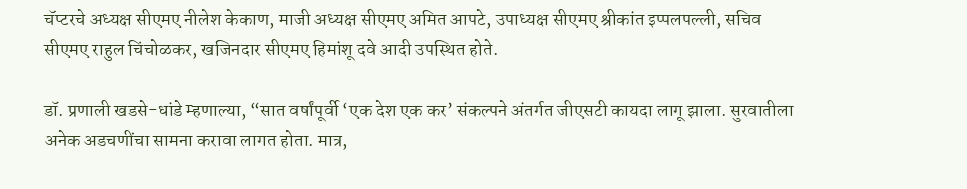चॅप्टरचे अध्यक्ष सीएमए नीलेश केकाण, माजी अध्यक्ष सीएमए अमित आपटे, उपाध्यक्ष सीएमए श्रीकांत इप्पलपल्ली, सचिव सीएमए राहुल चिंचोळकर, खजिनदार सीएमए हिमांशू दवे आदी उपस्थित होते.

डॉ. प्रणाली खडसे-धांडे म्हणाल्या, “सात वर्षांपूर्वी ‘एक देश एक कर’ संकल्पने अंतर्गत जीएसटी कायदा लागू झाला. सुरवातीला अनेक अडचणींचा सामना करावा लागत होता. मात्र,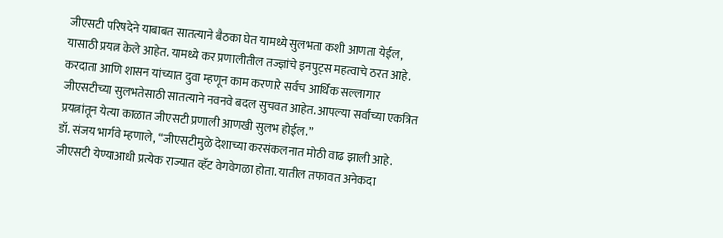जीएसटी परिषदेने याबाबत सातत्याने बैठका घेत यामध्ये सुलभता कशी आणता येईल, यासाठी प्रयत्न केले आहेत. यामध्ये कर प्रणालीतील तज्ज्ञांचे इनपुट्स महत्वाचे ठरत आहे. करदाता आणि शासन यांच्यात दुवा म्हणून काम करणारे सर्वच आर्थिक सल्लागार जीएसटीच्या सुलभतेसाठी सातत्याने नवनवे बदल सुचवत आहेत. आपल्या सर्वांच्या एकत्रित प्रयत्नांतून येत्या काळात जीएसटी प्रणाली आणखी सुलभ होईल.”
डॉ. संजय भार्गवे म्हणाले, “जीएसटीमुळे देशाच्या करसंकलनात मोठी वाढ झाली आहे. जीएसटी येण्याआधी प्रत्येक राज्यात व्हॅट वेगवेगळा होता. यातील तफावत अनेकदा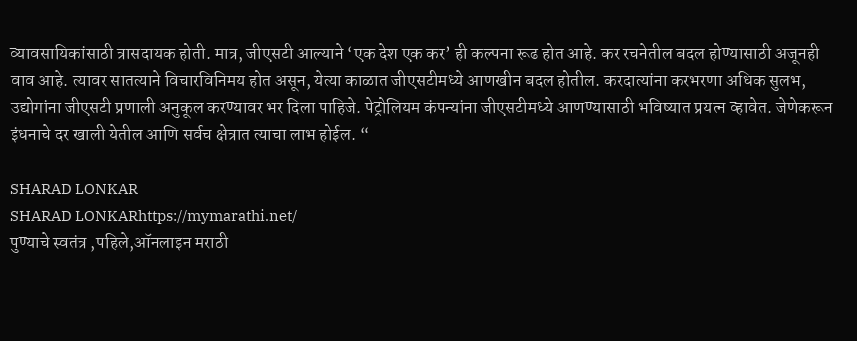व्यावसायिकांसाठी त्रासदायक होती. मात्र, जीएसटी आल्याने ‘एक देश एक कर’ ही कल्पना रूढ होत आहे. कर रचनेतील बदल होण्यासाठी अजूनही वाव आहे. त्यावर सातत्याने विचारविनिमय होत असून, येत्या काळात जीएसटीमध्ये आणखीन बदल होतील. करदात्यांना करभरणा अधिक सुलभ, उद्योगांना जीएसटी प्रणाली अनुकूल करण्यावर भर दिला पाहिजे. पेट्रोलियम कंपन्यांना जीएसटीमध्ये आणण्यासाठी भविष्यात प्रयत्न व्हावेत. जेणेकरून इंधनाचे दर खाली येतील आणि सर्वच क्षेत्रात त्याचा लाभ होईल. “

SHARAD LONKAR
SHARAD LONKARhttps://mymarathi.net/
पुण्याचे स्वतंत्र ,पहिले,ऑनलाइन मराठी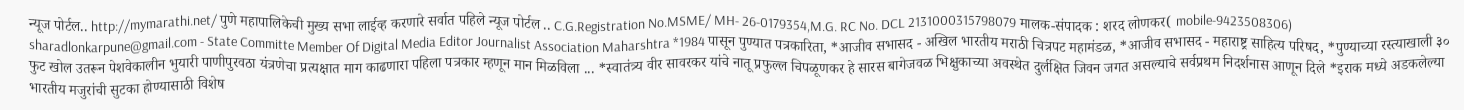न्यूज पोर्टल.. http://mymarathi.net/ पुणे महापालिकेची मुख्य सभा लाईव्ह करणारे सर्वात पहिले न्यूज पोर्टल .. C.G.Registration No.MSME/ MH- 26-0179354,M.G. RC No. DCL 2131000315798079 मालक-संपादक : शरद लोणकर( mobile-9423508306) sharadlonkarpune@gmail.com - State Committe Member Of Digital Media Editor Journalist Association Maharshtra *1984 पासून पुण्यात पत्रकारिता, *आजीव सभासद - अखिल भारतीय मराठी चित्रपट महामंडळ, *आजीव सभासद - महाराष्ट्र साहित्य परिषद, *पुण्याच्या रस्त्याखाली ३० फुट खोल उतरून पेशवेकालीन भुयारी पाणीपुरवठा यंत्रणेचा प्रत्यक्षात माग काढणारा पहिला पत्रकार म्हणून मान मिळविला ... *स्वातंत्र्य वीर सावरकर यांचे नातू प्रफुल्ल चिपळूणकर हे सारस बागेजवळ भिक्षुकाच्या अवस्थेत दुर्लक्षित जिवन जगत असल्याचे सर्वप्रथम निदर्शनास आणून दिले *इराक मध्ये अडकलेल्या भारतीय मजुरांची सुटका होण्यासाठी विशेष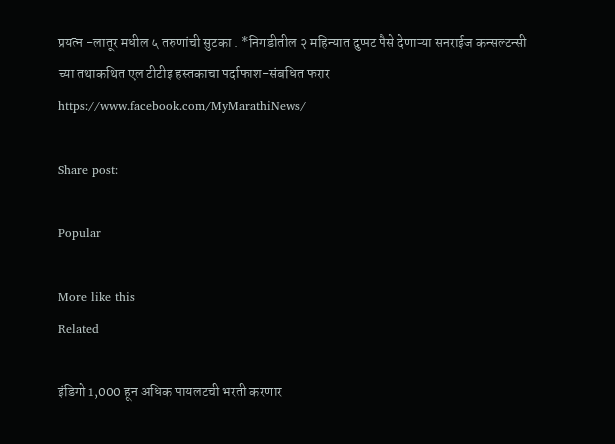प्रयत्न -लातूर मधील ५ तरुणांची सुटका . *निगडीतील २ महिन्यात दुप्पट पैसे देणाऱ्या सनराईज कन्सल्टन्सी च्या तथाकथित एल टीटीइ हस्तकाचा पर्दाफाश-संबधित फरार https://www.facebook.com/MyMarathiNews/

Share post:

Popular

More like this
Related

इंडिगो 1,000 हून अधिक पायलटची भरती करणार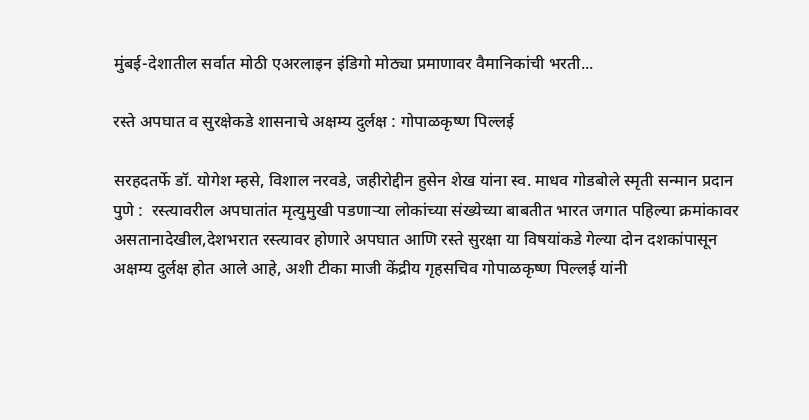मुंबई-देशातील सर्वात मोठी एअरलाइन इंडिगो मोठ्या प्रमाणावर वैमानिकांची भरती...

रस्ते अपघात व सुरक्षेकडे शासनाचे अक्षम्य दुर्लक्ष : गोपाळकृष्ण पिल्लई

सरहदतर्फे डॉ. योगेश म्हसे, विशाल नरवडे, जहीरोद्दीन हुसेन शेख यांना स्व. माधव गोडबोले स्मृती सन्मान प्रदान पुणे :  रस्त्यावरील अपघातांत मृत्युमुखी पडणाऱ्या लोकांच्या संख्येच्या बाबतीत भारत जगात पहिल्या क्रमांकावर असतानादेखील,देशभरात रस्त्यावर होणारे अपघात आणि रस्ते सुरक्षा या विषयांकडे गेल्या दोन दशकांपासून अक्षम्य दुर्लक्ष होत आले आहे, अशी टीका माजी केंद्रीय गृहसचिव गोपाळकृष्ण पिल्लई यांनी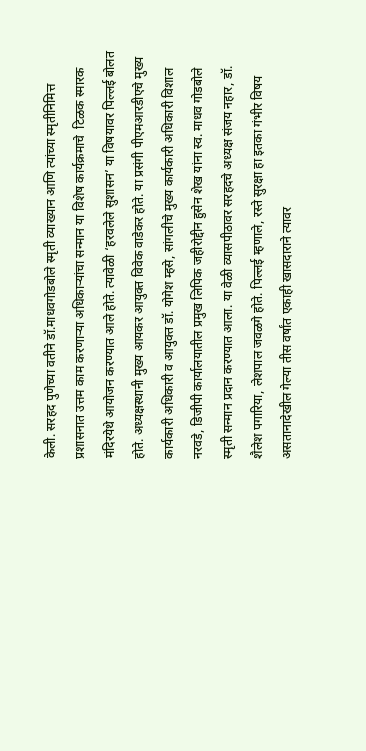केली. सरहद पुणेच्या वतीने डॉ.माधवगोडबोले स्मृती व्याख्यान आणि त्यांच्या स्मृतीनिमित्त प्रशासनात उत्तम काम करणाऱ्या अधिकाऱ्यांचा सन्मान या विशेष कार्यक्रमाचे  टिळक स्मारक मंदिरयेथे आयोजन करण्यात आले होते. त्यावेळी ‘हरवलेले सुशासन’ या विषयावर पिल्लई बोलत होते. अध्यक्षस्थानी मुख्य आयकर आयुक्त विवेक वाडेकर होते. या प्रसंगी पीएमआरडीएचे मुख्य कार्यकारी अधिकारी व आयुक्त डॉ. योगेश म्हसे, सांगलीचे मुख्य कार्यकारी अधिकारी विशाल नरवडे, डिजीपी कार्यालयातील प्रमुख लिपिक जहीरोद्दीन हुसेन शेख यांना स्व. माधव गोडबोले स्मृती सन्मान प्रदान करण्यात आला. या वेळी व्यासपीठावर सरहदचे अध्यक्ष संजय नहार, डॉ. शैलेश पगारिया, लेशपाल जवळगे होते. पिल्लई म्हणाले, रस्ते सुरक्षा हा इतका गंभीर विषय असतानादेखील गेल्या तीस वर्षांत एकाही खासदाराने त्यावर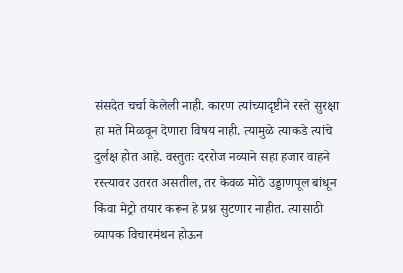संसदेत चर्चा केलेली नाही. कारण त्यांच्यादृष्टीने रस्ते सुरक्षा हा मते मिळवून देणारा विषय नाही. त्यामुळे त्याकडे त्यांचे दुर्लक्ष होत आहे. वस्तुतः दररोज नव्याने सहा हजार वाहने रस्त्यावर उतरत असतील, तर केवळ मोठे उड्डाणपूल बांधून किंवा मेट्रो तयार करून हे प्रश्न सुटणार नाहीत. त्यासाठी व्यापक विचारमंथन होऊन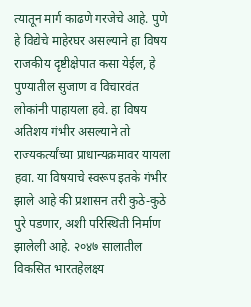त्यातून मार्ग काढणे गरजेचे आहे. पुणे हे विद्येचे माहेरघर असल्याने हा विषय राजकीय दृष्टीक्षेपात कसा येईल, हे पुण्यातील सुजाण व विचारवंत लोकांनी पाहायला हवे. हा विषय अतिशय गंभीर असल्याने तो राज्यकर्त्यांच्या प्राधान्यक्रमावर यायला हवा. या विषयाचे स्वरूप इतके गंभीर झाले आहे की प्रशासन तरी कुठे-कुठे पुरे पडणार, अशी परिस्थिती निर्माण झालेली आहे. २०४७ सालातील विकसित भारतहेलक्ष्य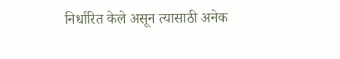निर्धारित केले असून त्यासाठी अनेक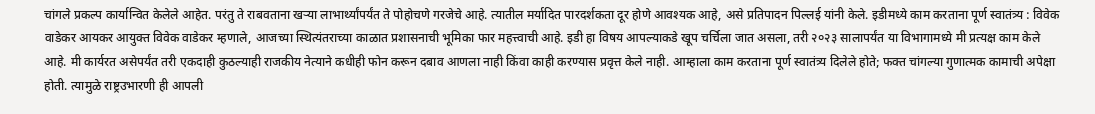चांगले प्रकल्प कार्यान्वित केलेले आहेत. परंतु ते राबवताना खऱ्या लाभार्थ्यांपर्यंत ते पोहोचणे गरजेचे आहे. त्यातील मर्यादित पारदर्शकता दूर होणे आवश्यक आहे, असे प्रतिपादन पिल्लई यांनी केले. इडीमध्ये काम करताना पूर्ण स्वातंत्र्य : विवेक वाडेकर आयकर आयुक्त विवेक वाडेकर म्हणाले, आजच्या स्थित्यंतराच्या काळात प्रशासनाची भूमिका फार महत्त्वाची आहे. इडी हा विषय आपल्याकडे खूप चर्चिला जात असला, तरी २०२३ सालापर्यंत या विभागामध्ये मी प्रत्यक्ष काम केले आहे. मी कार्यरत असेपर्यंत तरी एकदाही कुठल्याही राजकीय नेत्याने कधीही फोन करून दबाव आणला नाही किंवा काही करण्यास प्रवृत्त केले नाही. आम्हाला काम करताना पूर्ण स्वातंत्र्य दिलेले होते; फक्त चांगल्या गुणात्मक कामाची अपेक्षा होती. त्यामुळे राष्ट्रउभारणी ही आपली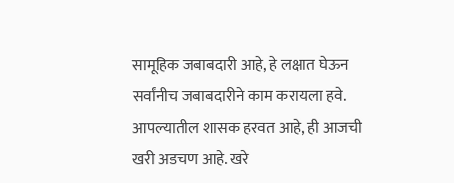सामूहिक जबाबदारी आहे, हे लक्षात घेऊन सर्वांनीच जबाबदारीने काम करायला हवे. आपल्यातील शासक हरवत आहे, ही आजची खरी अडचण आहे. खरे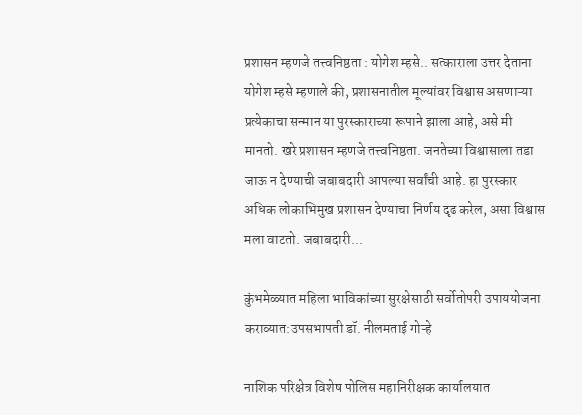प्रशासन म्हणजे तत्त्वनिष्ठता : योगेश म्हसे.. सत्काराला उत्तर देताना योगेश म्हसे म्हणाले की, प्रशासनातील मूल्यांवर विश्वास असणाऱ्या प्रत्येकाचा सन्मान या पुरस्काराच्या रूपाने झाला आहे, असे मी मानतो. खरे प्रशासन म्हणजे तत्त्वनिष्ठता. जनतेच्या विश्वासाला तडा जाऊ न देण्याची जबाबदारी आपल्या सर्वांची आहे. हा पुरस्कार अधिक लोकाभिमुख प्रशासन देण्याचा निर्णय दृढ करेल, असा विश्वास मला वाटतो. जबाबदारी...

कुंभमेळ्यात महिला भाविकांच्या सुरक्षेसाठी सर्वोतोपरी उपाययोजना कराव्यात:उपसभापती डॉ. नीलमताई गोऱ्हे

नाशिक परिक्षेत्र विशेष पोलिस महानिरीक्षक कार्यालयात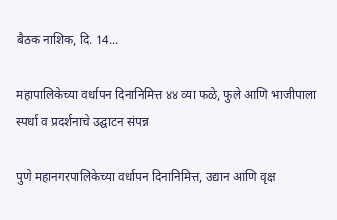बैठक नाशिक, दि. 14...

महापालिकेच्या वर्धापन दिनानिमित्त ४४ व्या फळे, फुले आणि भाजीपाला स्पर्धा व प्रदर्शनाचे उद्घाटन संपन्न

पुणे महानगरपालिकेच्या वर्धापन दिनानिमित्त, उद्यान आणि वृक्ष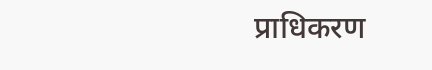प्राधिकरण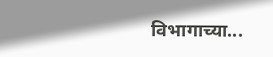विभागाच्या...